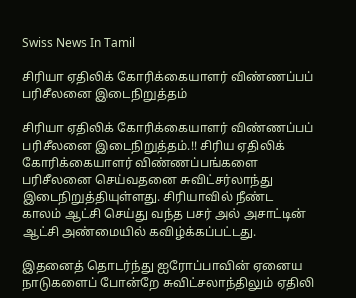Swiss News In Tamil

சிரியா ஏதிலிக் கோரிக்கையாளர் விண்ணப்பப் பரிசீலனை இடைநிறுத்தம்

சிரியா ஏதிலிக் கோரிக்கையாளர் விண்ணப்பப் பரிசீலனை இடைநிறுத்தம்.!! சிரிய ஏதிலிக் கோரிக்கையாளர் விண்ணப்பங்களை பரிசீலனை செய்வதனை சுவிட்சர்லாந்து இடைநிறுத்தியுள்ளது. சிரியாவில் நீண்ட காலம் ஆட்சி செய்து வந்த பசர் அல் அசாட்டின் ஆட்சி அண்மையில் கவிழ்க்கப்பட்டது.

இதனைத் தொடர்ந்து ஐரோப்பாவின் ஏனைய நாடுகளைப் போன்றே சுவிட்சலாந்திலும் ஏதிலி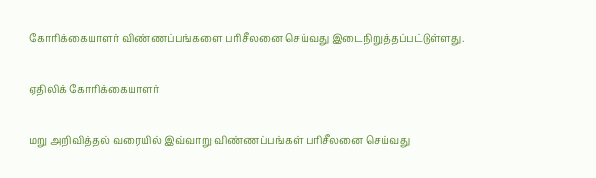கோரிக்கையாளர் விண்ணப்பங்களை பரிசீலனை செய்வது இடைநிறுத்தப்பட்டுள்ளது.

ஏதிலிக் கோரிக்கையாளர்

மறு அறிவித்தல் வரையில் இவ்வாறு விண்ணப்பங்கள் பரிசீலனை செய்வது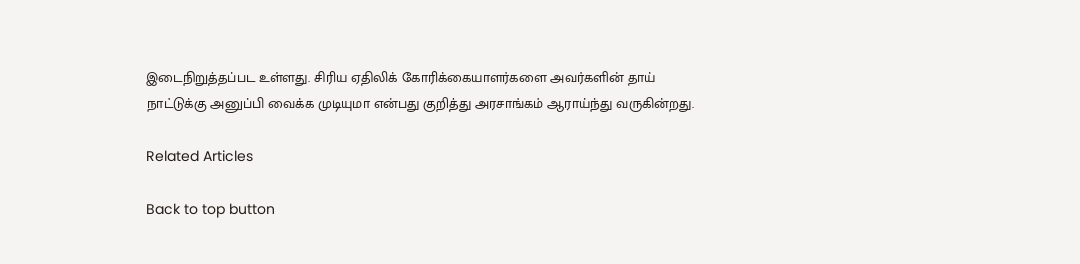இடைநிறுத்தப்பட உள்ளது. சிரிய ஏதிலிக் கோரிக்கையாளர்களை அவர்களின் தாய் நாட்டுக்கு அனுப்பி வைக்க முடியுமா என்பது குறித்து அரசாங்கம் ஆராய்ந்து வருகின்றது.

Related Articles

Back to top button